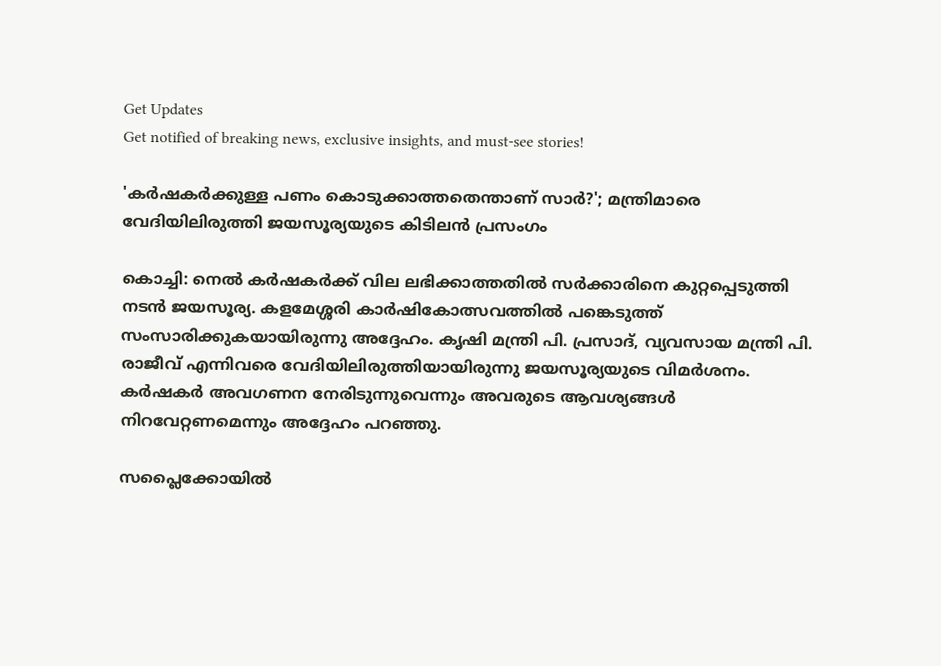Get Updates
Get notified of breaking news, exclusive insights, and must-see stories!

'കര്‍ഷകര്‍ക്കുള്ള പണം കൊടുക്കാത്തതെന്താണ് സാര്‍?'; മന്ത്രിമാരെ വേദിയിലിരുത്തി ജയസൂര്യയുടെ കിടിലന്‍ പ്രസംഗം

കൊച്ചി: നെല്‍ കര്‍ഷകര്‍ക്ക് വില ലഭിക്കാത്തതില്‍ സര്‍ക്കാരിനെ കുറ്റപ്പെടുത്തി നടന്‍ ജയസൂര്യ. കളമേശ്ശരി കാര്‍ഷികോത്സവത്തില്‍ പങ്കെടുത്ത് സംസാരിക്കുകയായിരുന്നു അദ്ദേഹം. കൃഷി മന്ത്രി പി. പ്രസാദ്, വ്യവസായ മന്ത്രി പി. രാജീവ് എന്നിവരെ വേദിയിലിരുത്തിയായിരുന്നു ജയസൂര്യയുടെ വിമര്‍ശനം. കര്‍ഷകര്‍ അവഗണന നേരിടുന്നുവെന്നും അവരുടെ ആവശ്യങ്ങള്‍ നിറവേറ്റണമെന്നും അദ്ദേഹം പറഞ്ഞു.

സപ്ലൈക്കോയില്‍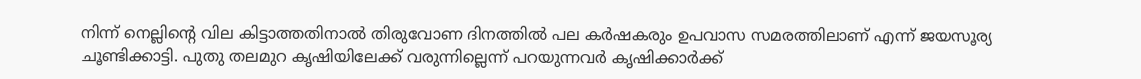നിന്ന് നെല്ലിന്റെ വില കിട്ടാത്തതിനാല്‍ തിരുവോണ ദിനത്തില്‍ പല കര്‍ഷകരും ഉപവാസ സമരത്തിലാണ് എന്ന് ജയസൂര്യ ചൂണ്ടിക്കാട്ടി. പുതു തലമുറ കൃഷിയിലേക്ക് വരുന്നില്ലെന്ന് പറയുന്നവര്‍ കൃഷിക്കാര്‍ക്ക്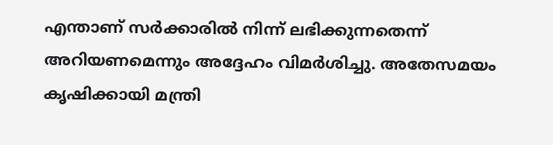എന്താണ് സര്‍ക്കാരില്‍ നിന്ന് ലഭിക്കുന്നതെന്ന് അറിയണമെന്നും അദ്ദേഹം വിമര്‍ശിച്ചു. അതേസമയം കൃഷിക്കായി മന്ത്രി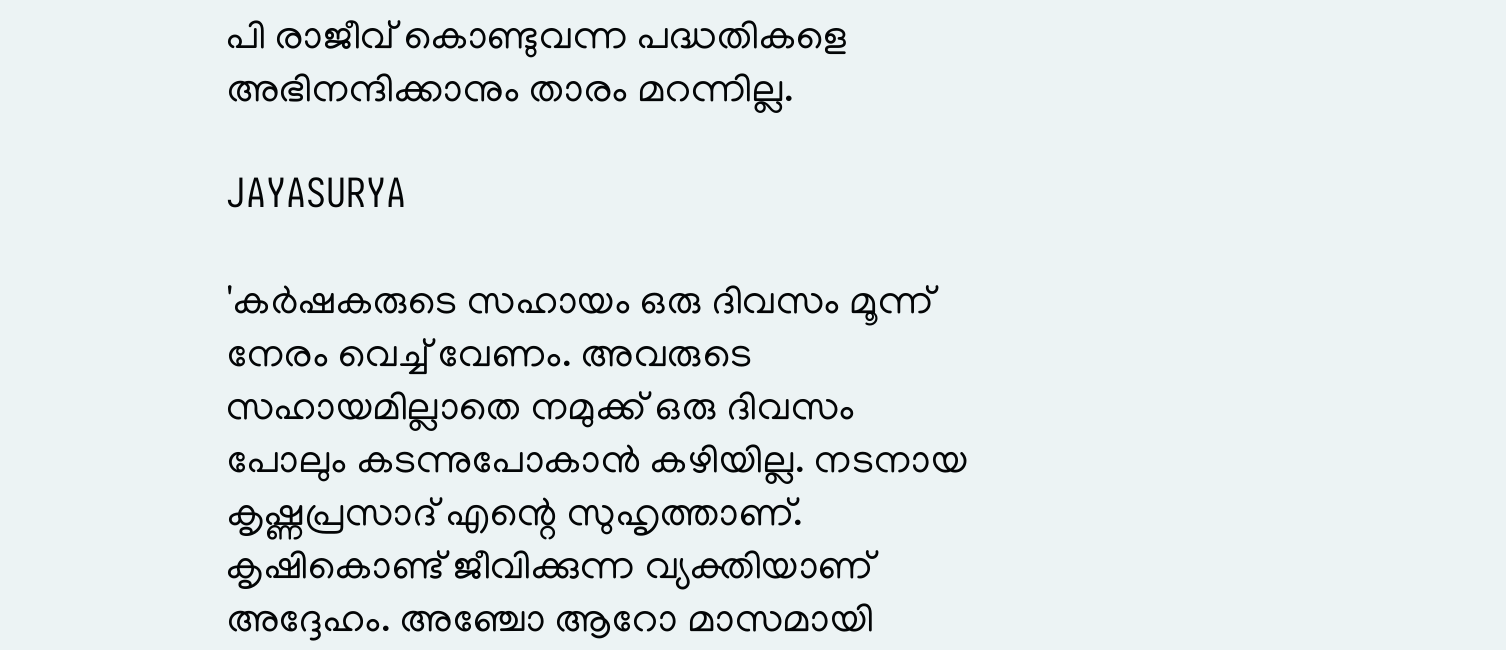പി രാജീവ് കൊണ്ടുവന്ന പദ്ധതികളെ അഭിനന്ദിക്കാനും താരം മറന്നില്ല.

JAYASURYA

'കര്‍ഷകരുടെ സഹായം ഒരു ദിവസം മൂന്ന് നേരം വെച്ച് വേണം. അവരുടെ സഹായമില്ലാതെ നമുക്ക് ഒരു ദിവസം പോലും കടന്നുപോകാന്‍ കഴിയില്ല. നടനായ കൃഷ്ണപ്രസാദ് എന്റെ സുഹൃത്താണ്. കൃഷികൊണ്ട് ജീവിക്കുന്ന വ്യക്തിയാണ് അദ്ദേഹം. അഞ്ചോ ആറോ മാസമായി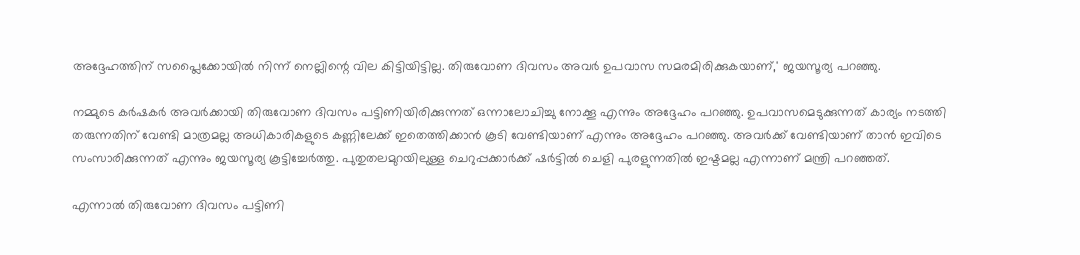അദ്ദേഹത്തിന് സപ്ലൈക്കോയില്‍ നിന്ന് നെല്ലിന്റെ വില കിട്ടിയിട്ടില്ല. തിരുവോണ ദിവസം അവര്‍ ഉപവാസ സമരമിരിക്കുകയാണ്,' ജയസൂര്യ പറഞ്ഞു.

നമ്മുടെ കര്‍ഷകര്‍ അവര്‍ക്കായി തിരുവോണ ദിവസം പട്ടിണിയിരിക്കുന്നത് ഒന്നാലോചിച്ചു നോക്കൂ എന്നും അദ്ദേഹം പറഞ്ഞു. ഉപവാസമെടുക്കുന്നത് കാര്യം നടത്തി തരുന്നതിന് വേണ്ടി മാത്രമല്ല അധികാരികളുടെ കണ്ണിലേക്ക് ഇതെത്തിക്കാന്‍ കൂടി വേണ്ടിയാണ് എന്നും അദ്ദേഹം പറഞ്ഞു. അവര്‍ക്ക് വേണ്ടിയാണ് താന്‍ ഇവിടെ സംസാരിക്കുന്നത് എന്നും ജയസൂര്യ കൂട്ടിച്ചേര്‍ത്തു. പുതുതലമുറയിലുള്ള ചെറുപ്പക്കാര്‍ക്ക് ഷര്‍ട്ടില്‍ ചെളി പുരളുന്നതില്‍ ഇഷ്ടമല്ല എന്നാണ് മന്ത്രി പറഞ്ഞത്.

എന്നാല്‍ തിരുവോണ ദിവസം പട്ടിണി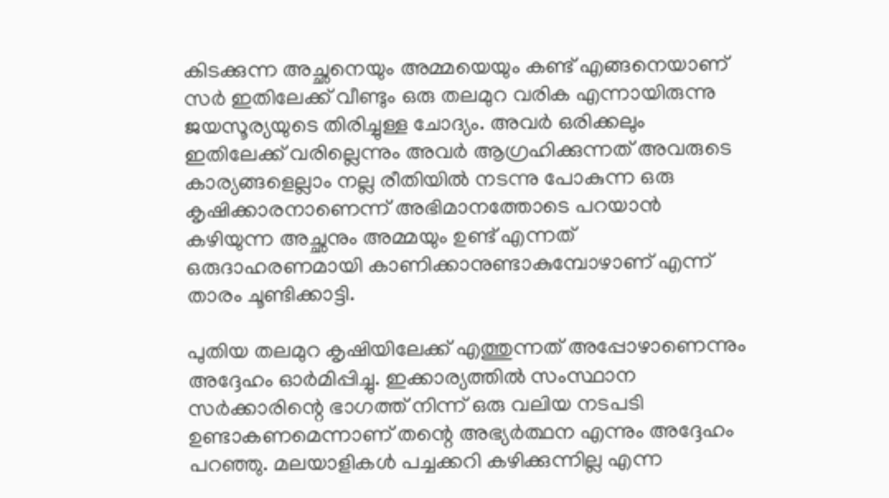കിടക്കുന്ന അച്ഛനെയും അമ്മയെയും കണ്ട് എങ്ങനെയാണ് സര്‍ ഇതിലേക്ക് വീണ്ടും ഒരു തലമുറ വരിക എന്നായിരുന്നു ജയസൂര്യയുടെ തിരിച്ചുള്ള ചോദ്യം. അവര്‍ ഒരിക്കലും ഇതിലേക്ക് വരില്ലെന്നും അവര്‍ ആഗ്രഹിക്കുന്നത് അവരുടെ കാര്യങ്ങളെല്ലാം നല്ല രീതിയില്‍ നടന്നു പോകുന്ന ഒരു കൃഷിക്കാരനാണെന്ന് അഭിമാനത്തോടെ പറയാന്‍ കഴിയുന്ന അച്ഛനും അമ്മയും ഉണ്ട് എന്നത് ഒരുദാഹരണമായി കാണിക്കാനുണ്ടാകുമ്പോഴാണ് എന്ന് താരം ചൂണ്ടിക്കാട്ടി.

പുതിയ തലമുറ കൃഷിയിലേക്ക് എത്തുന്നത് അപ്പോഴാണെന്നും അദ്ദേഹം ഓര്‍മിപ്പിച്ചു. ഇക്കാര്യത്തില്‍ സംസ്ഥാന സര്‍ക്കാരിന്റെ ഭാഗത്ത് നിന്ന് ഒരു വലിയ നടപടി ഉണ്ടാകണമെന്നാണ് തന്റെ അഭ്യര്‍ത്ഥന എന്നും അദ്ദേഹം പറഞ്ഞു. മലയാളികള്‍ പച്ചക്കറി കഴിക്കുന്നില്ല എന്ന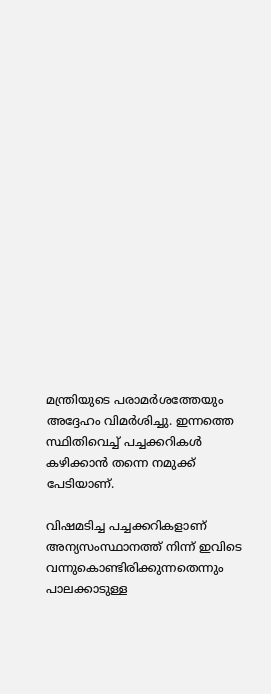മന്ത്രിയുടെ പരാമര്‍ശത്തേയും അദ്ദേഹം വിമര്‍ശിച്ചു. ഇന്നത്തെ സ്ഥിതിവെച്ച് പച്ചക്കറികള്‍ കഴിക്കാന്‍ തന്നെ നമുക്ക് പേടിയാണ്.

വിഷമടിച്ച പച്ചക്കറികളാണ് അന്യസംസ്ഥാനത്ത് നിന്ന് ഇവിടെ വന്നുകൊണ്ടിരിക്കുന്നതെന്നും പാലക്കാടുള്ള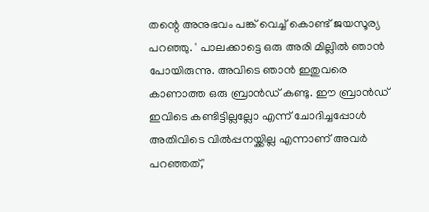തന്റെ അനുഭവം പങ്ക് വെച്ച് കൊണ്ട് ജയസൂര്യ പറഞ്ഞു. ' പാലക്കാട്ടെ ഒരു അരി മില്ലില്‍ ഞാന്‍ പോയിരുന്നു. അവിടെ ഞാന്‍ ഇതുവരെ കാണാത്ത ഒരു ബ്രാന്‍ഡ് കണ്ടു. ഈ ബ്രാന്‍ഡ് ഇവിടെ കണ്ടിട്ടില്ലല്ലോ എന്ന് ചോദിച്ചപ്പോള്‍ അതിവിടെ വില്‍പ്പനയ്ക്കില്ല എന്നാണ് അവര്‍ പറഞ്ഞത്,'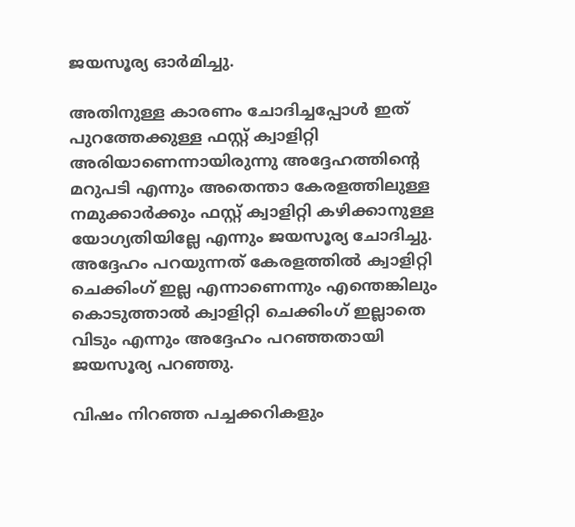ജയസൂര്യ ഓര്‍മിച്ചു.

അതിനുള്ള കാരണം ചോദിച്ചപ്പോള്‍ ഇത് പുറത്തേക്കുള്ള ഫസ്റ്റ് ക്വാളിറ്റി അരിയാണെന്നായിരുന്നു അദ്ദേഹത്തിന്റെ മറുപടി എന്നും അതെന്താ കേരളത്തിലുള്ള നമുക്കാര്‍ക്കും ഫസ്റ്റ് ക്വാളിറ്റി കഴിക്കാനുള്ള യോഗ്യതിയില്ലേ എന്നും ജയസൂര്യ ചോദിച്ചു. അദ്ദേഹം പറയുന്നത് കേരളത്തില്‍ ക്വാളിറ്റി ചെക്കിംഗ് ഇല്ല എന്നാണെന്നും എന്തെങ്കിലും കൊടുത്താല്‍ ക്വാളിറ്റി ചെക്കിംഗ് ഇല്ലാതെ വിടും എന്നും അദ്ദേഹം പറഞ്ഞതായി ജയസൂര്യ പറഞ്ഞു.

വിഷം നിറഞ്ഞ പച്ചക്കറികളും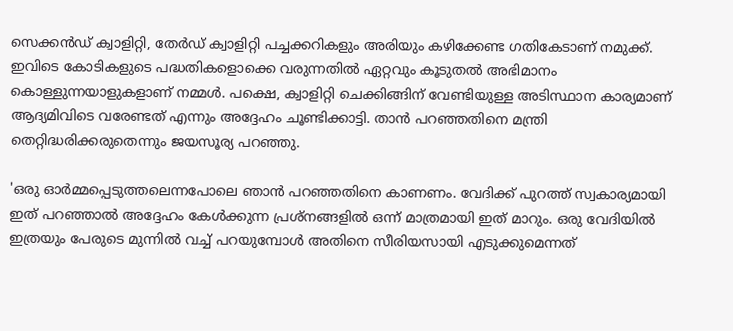സെക്കന്‍ഡ് ക്വാളിറ്റി, തേര്‍ഡ് ക്വാളിറ്റി പച്ചക്കറികളും അരിയും കഴിക്കേണ്ട ഗതികേടാണ് നമുക്ക്. ഇവിടെ കോടികളുടെ പദ്ധതികളൊക്കെ വരുന്നതില്‍ ഏറ്റവും കൂടുതല്‍ അഭിമാനം കൊള്ളുന്നയാളുകളാണ് നമ്മള്‍. പക്ഷെ, ക്വാളിറ്റി ചെക്കിങ്ങിന് വേണ്ടിയുള്ള അടിസ്ഥാന കാര്യമാണ് ആദ്യമിവിടെ വരേണ്ടത് എന്നും അദ്ദേഹം ചൂണ്ടിക്കാട്ടി. താന്‍ പറഞ്ഞതിനെ മന്ത്രി തെറ്റിദ്ധരിക്കരുതെന്നും ജയസൂര്യ പറഞ്ഞു.

'ഒരു ഓര്‍മ്മപ്പെടുത്തലെന്നപോലെ ഞാന്‍ പറഞ്ഞതിനെ കാണണം. വേദിക്ക് പുറത്ത് സ്വകാര്യമായി ഇത് പറഞ്ഞാല്‍ അദ്ദേഹം കേള്‍ക്കുന്ന പ്രശ്‌നങ്ങളില്‍ ഒന്ന് മാത്രമായി ഇത് മാറും. ഒരു വേദിയില്‍ ഇത്രയും പേരുടെ മുന്നില്‍ വച്ച് പറയുമ്പോള്‍ അതിനെ സീരിയസായി എടുക്കുമെന്നത്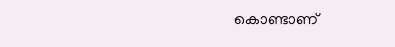കൊണ്ടാണ്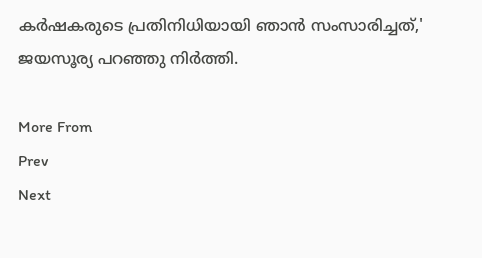കര്‍ഷകരുടെ പ്രതിനിധിയായി ഞാന്‍ സംസാരിച്ചത്,' ജയസൂര്യ പറഞ്ഞു നിര്‍ത്തി.

More From
Prev
Next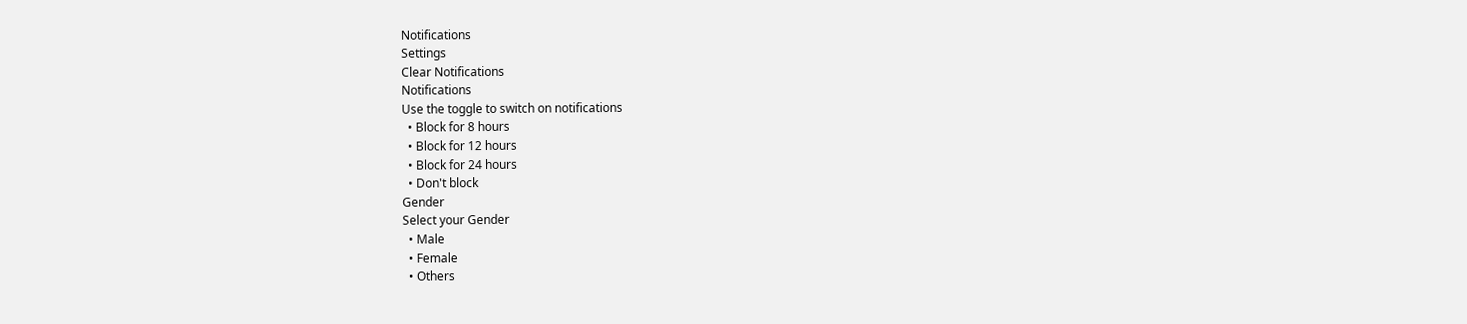Notifications
Settings
Clear Notifications
Notifications
Use the toggle to switch on notifications
  • Block for 8 hours
  • Block for 12 hours
  • Block for 24 hours
  • Don't block
Gender
Select your Gender
  • Male
  • Female
  • Others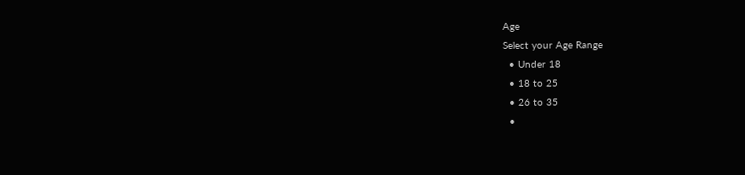Age
Select your Age Range
  • Under 18
  • 18 to 25
  • 26 to 35
  •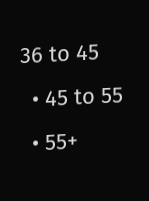36 to 45
  • 45 to 55
  • 55+